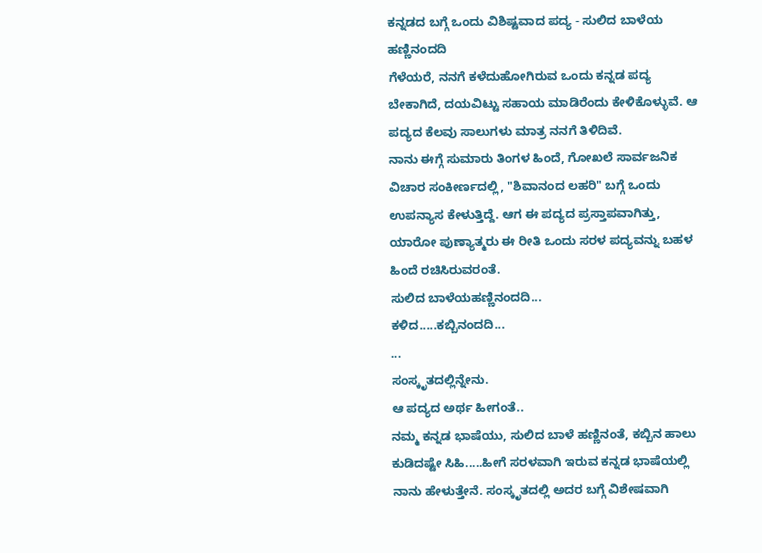ಕನ್ನಡದ ಬಗ್ಗೆ ಒಂದು ವಿಶಿಷ್ಟವಾದ ಪದ್ಯ - ಸುಲಿದ ಬಾಳೆಯ ಹಣ್ಣಿನಂದದಿ
ಗೆಳೆಯರೆ, ನನಗೆ ಕಳೆದುಹೋಗಿರುವ ಒಂದು ಕನ್ನಡ ಪದ್ಯ ಬೇಕಾಗಿದೆ, ದಯವಿಟ್ಟು ಸಹಾಯ ಮಾಡಿರೆಂದು ಕೇಳಿಕೊಳ್ಳುವೆ. ಆ ಪದ್ಯದ ಕೆಲವು ಸಾಲುಗಳು ಮಾತ್ರ ನನಗೆ ತಿಳಿದಿವೆ.
ನಾನು ಈಗ್ಗೆ ಸುಮಾರು ತಿಂಗಳ ಹಿಂದೆ, ಗೋಖಲೆ ಸಾರ್ವಜನಿಕ ವಿಚಾರ ಸಂಕೀರ್ಣದಲ್ಲಿ, "ಶಿವಾನಂದ ಲಹರಿ" ಬಗ್ಗೆ ಒಂದು ಉಪನ್ಯಾಸ ಕೇಳುತ್ತಿದ್ದೆ. ಆಗ ಈ ಪದ್ಯದ ಪ್ರಸ್ತಾಪವಾಗಿತ್ತು,
ಯಾರೋ ಪುಣ್ಯಾತ್ಮರು ಈ ರೀತಿ ಒಂದು ಸರಳ ಪದ್ಯವನ್ನು ಬಹಳ ಹಿಂದೆ ರಚಿಸಿರುವರಂತೆ.
ಸುಲಿದ ಬಾಳೆಯಹಣ್ಣಿನಂದದಿ...
ಕಳಿದ.....ಕಬ್ಬಿನಂದದಿ...
...
ಸಂಸ್ಕೃತದಲ್ಲಿನ್ನೇನು.
ಆ ಪದ್ಯದ ಅರ್ಥ ಹೀಗಂತೆ..
ನಮ್ಮ ಕನ್ನಡ ಭಾಷೆಯು, ಸುಲಿದ ಬಾಳೆ ಹಣ್ಣಿನಂತೆ, ಕಬ್ಬಿನ ಹಾಲು ಕುಡಿದಷ್ಟೇ ಸಿಹಿ.....ಹೀಗೆ ಸರಳವಾಗಿ ಇರುವ ಕನ್ನಡ ಭಾಷೆಯಲ್ಲಿ ನಾನು ಹೇಳುತ್ತೇನೆ. ಸಂಸ್ಕೃತದಲ್ಲಿ ಅದರ ಬಗ್ಗೆ ವಿಶೇಷವಾಗಿ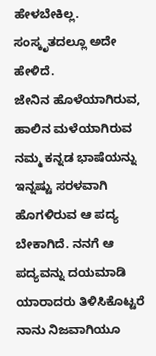ಹೇಳಬೇಕಿಲ್ಲ. ಸಂಸ್ಕೃತದಲ್ಲೂ ಅದೇ ಹೇಳಿದೆ.
ಜೇನಿನ ಹೊಳೆಯಾಗಿರುವ, ಹಾಲಿನ ಮಳೆಯಾಗಿರುವ ನಮ್ಮ ಕನ್ನಡ ಭಾಷೆಯನ್ನು ಇನ್ನಷ್ಟು ಸರಳವಾಗಿ ಹೊಗಳಿರುವ ಆ ಪದ್ಯ ಬೇಕಾಗಿದೆ. ನನಗೆ ಆ ಪದ್ಯವನ್ನು ದಯಮಾಡಿ ಯಾರಾದರು ತಿಳಿಸಿಕೊಟ್ಟರೆ ನಾನು ನಿಜವಾಗಿಯೂ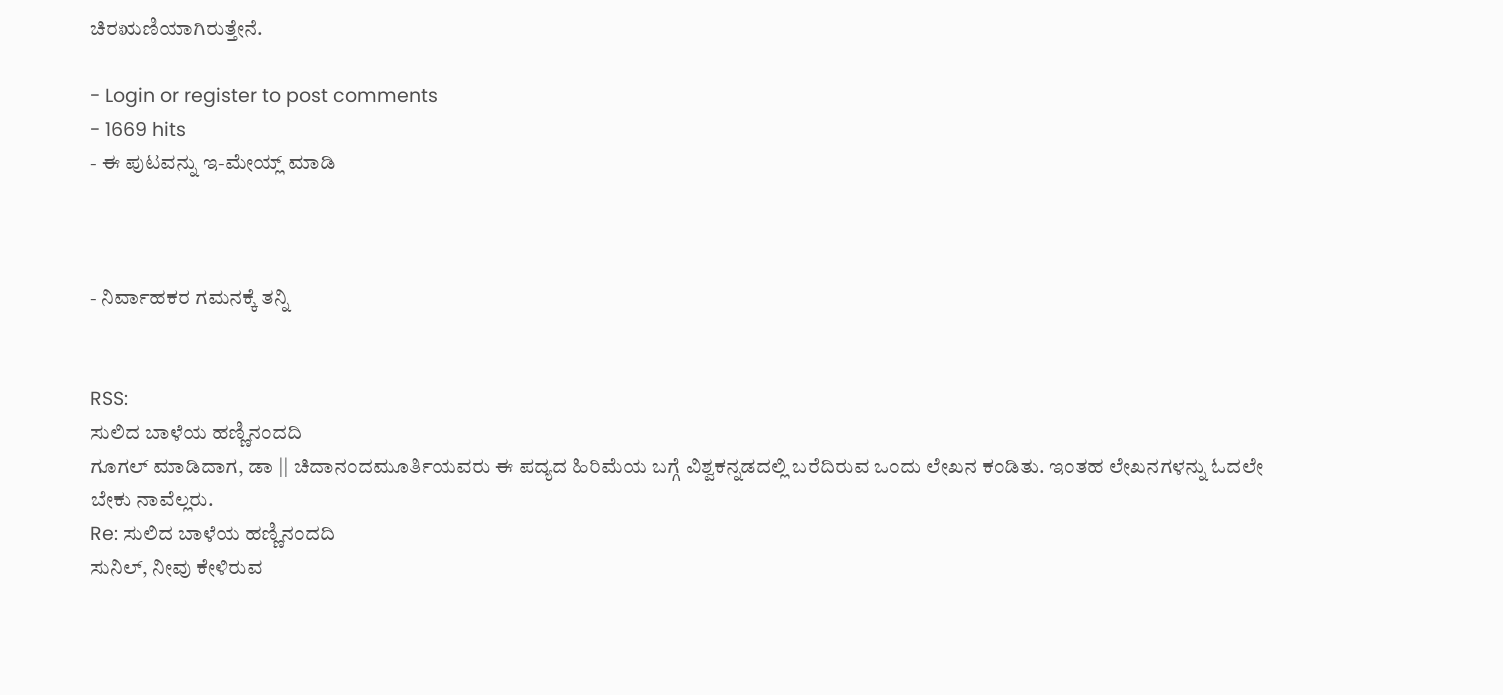ಚಿರಋಣಿಯಾಗಿರುತ್ತೇನೆ.

- Login or register to post comments
- 1669 hits
- ಈ ಪುಟವನ್ನು ಇ-ಮೇಯ್ಲ್ ಮಾಡಿ



- ನಿರ್ವಾಹಕರ ಗಮನಕ್ಕೆ ತನ್ನಿ


RSS:
ಸುಲಿದ ಬಾಳೆಯ ಹಣ್ಣಿನಂದದಿ
ಗೂಗಲ್ ಮಾಡಿದಾಗ, ಡಾ || ಚಿದಾನಂದಮೂರ್ತಿಯವರು ಈ ಪದ್ಯದ ಹಿರಿಮೆಯ ಬಗ್ಗೆ ವಿಶ್ವಕನ್ನಡದಲ್ಲಿ ಬರೆದಿರುವ ಒಂದು ಲೇಖನ ಕಂಡಿತು. ಇಂತಹ ಲೇಖನಗಳನ್ನು ಓದಲೇ ಬೇಕು ನಾವೆಲ್ಲರು.
Re: ಸುಲಿದ ಬಾಳೆಯ ಹಣ್ಣಿನಂದದಿ
ಸುನಿಲ್, ನೀವು ಕೇಳಿರುವ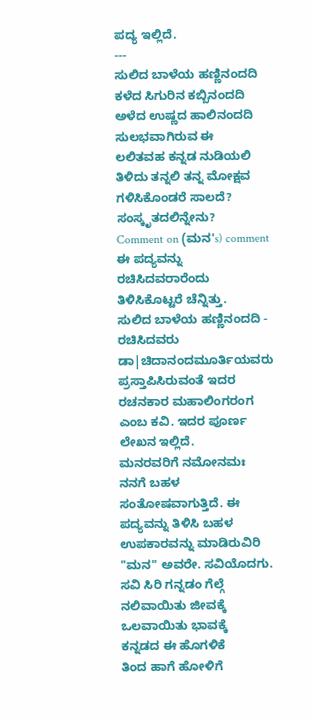ಪದ್ಯ ಇಲ್ಲಿದೆ.
---
ಸುಲಿದ ಬಾಳೆಯ ಹಣ್ಣಿನಂದದಿ
ಕಳೆದ ಸಿಗುರಿನ ಕಬ್ಬಿನಂದದಿ
ಅಳೆದ ಉಷ್ಣದ ಹಾಲಿನಂದದಿ ಸುಲಭವಾಗಿರುವ ಈ
ಲಲಿತವಹ ಕನ್ನಡ ನುಡಿಯಲಿ
ತಿಳಿದು ತನ್ನಲಿ ತನ್ನ ಮೋಕ್ಷವ
ಗಳಿಸಿಕೊಂಡರೆ ಸಾಲದೆ? ಸಂಸ್ಕೃತದಲಿನ್ನೇನು?
Comment on (ಮನ's) comment
ಈ ಪದ್ಯವನ್ನು ರಚಿಸಿದವರಾರೆಂದು ತಿಳಿಸಿಕೊಟ್ಟರೆ ಚೆನ್ನಿತ್ತು.
ಸುಲಿದ ಬಾಳೆಯ ಹಣ್ಣಿನಂದದಿ - ರಚಿಸಿದವರು
ಡಾ|ಚಿದಾನಂದಮೂರ್ತಿಯವರು ಪ್ರಸ್ತಾಪಿಸಿರುವಂತೆ ಇದರ ರಚನಕಾರ ಮಹಾಲಿಂಗರಂಗ ಎಂಬ ಕವಿ. ಇದರ ಪೂರ್ಣ ಲೇಖನ ಇಲ್ಲಿದೆ.
ಮನರವರಿಗೆ ನಮೋನಮಃ
ನನಗೆ ಬಹಳ ಸಂತೋಷವಾಗುತ್ತಿದೆ. ಈ ಪದ್ಯವನ್ನು ತಿಳಿಸಿ ಬಹಳ ಉಪಕಾರವನ್ನು ಮಾಡಿರುವಿರಿ "ಮನ" ಅವರೇ. ಸವಿಯೊದಗು.
ಸವಿ ಸಿರಿ ಗನ್ನಡಂ ಗೆಲ್ಗೆ
ನಲಿವಾಯಿತು ಜೀವಕ್ಕೆ
ಒಲವಾಯಿತು ಭಾವಕ್ಕೆ
ಕನ್ನಡದ ಈ ಹೊಗಳಿಕೆ
ತಿಂದ ಹಾಗೆ ಹೋಳಿಗೆ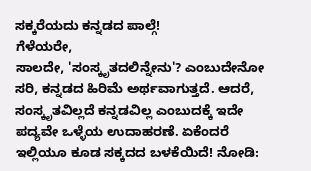ಸಕ್ಕರೆಯದು ಕನ್ನಡದ ಪಾಲ್ಗೆ!
ಗೆಳೆಯರೇ,
ಸಾಲದೇ, 'ಸಂಸ್ಕೃತದಲಿನ್ನೇನು'? ಎಂಬುದೇನೋ ಸರಿ, ಕನ್ನಡದ ಹಿರಿಮೆ ಅರ್ಥವಾಗುತ್ತದೆ. ಆದರೆ, ಸಂಸ್ಕೃತವಿಲ್ಲದೆ ಕನ್ನಡವಿಲ್ಲ ಎಂಬುದಕ್ಕೆ ಇದೇ ಪದ್ಯವೇ ಒಳ್ಳೆಯ ಉದಾಹರಣೆ. ಏಕೆಂದರೆ ಇಲ್ಲಿಯೂ ಕೂಡ ಸಕ್ಕದದ ಬಳಕೆಯಿದೆ! ನೋಡಿ: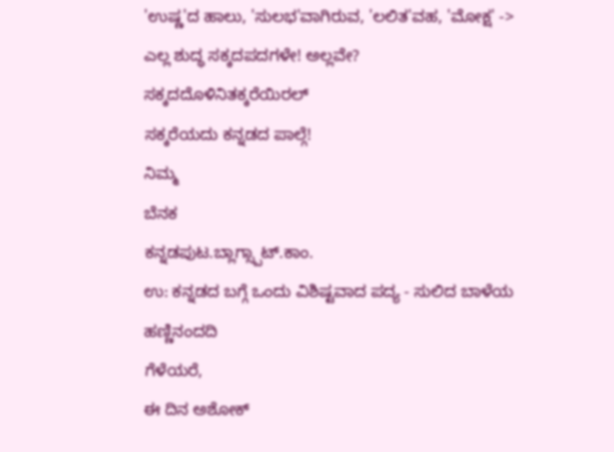'ಉಷ್ಣ'ದ ಹಾಲು, 'ಸುಲಭ'ವಾಗಿರುವ, 'ಲಲಿತ'ವಹ, 'ಮೋಕ್ಷ' -> ಎಲ್ಲ ಶುದ್ಧ ಸಕ್ಕದಪದಗಳೇ! ಅಲ್ಲವೇ?
ಸಕ್ಕದದೊಳಿನಿತಕ್ಕರೆಯಿರಲ್
ಸಕ್ಕರೆಯದು ಕನ್ನಡದ ಪಾಲ್ಗೆ!
ನಿಮ್ಮ
ಬೆನಕ
ಕನ್ನಡಪುಟ.ಬ್ಲಾಗ್ಸ್ಪಾಟ್.ಕಾಂ.
ಉ: ಕನ್ನಡದ ಬಗ್ಗೆ ಒಂದು ವಿಶಿಷ್ಟವಾದ ಪದ್ಯ - ಸುಲಿದ ಬಾಳೆಯ ಹಣ್ಣಿನಂದದಿ
ಗೆಳೆಯರೆ,
ಈ ದಿನ ಅಶೋಕ್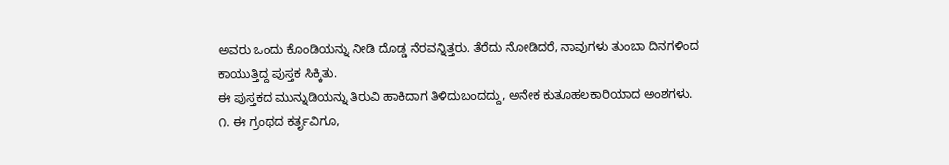ಅವರು ಒಂದು ಕೊಂಡಿಯನ್ನು ನೀಡಿ ದೊಡ್ಡ ನೆರವನ್ನಿತ್ತರು. ತೆರೆದು ನೋಡಿದರೆ, ನಾವುಗಳು ತುಂಬಾ ದಿನಗಳಿಂದ ಕಾಯುತ್ತಿದ್ದ ಪುಸ್ತಕ ಸಿಕ್ಕಿತು.
ಈ ಪುಸ್ತಕದ ಮುನ್ನುಡಿಯನ್ನು ತಿರುವಿ ಹಾಕಿದಾಗ ತಿಳಿದುಬಂದದ್ದು, ಅನೇಕ ಕುತೂಹಲಕಾರಿಯಾದ ಅಂಶಗಳು.
೧. ಈ ಗ್ರಂಥದ ಕರ್ತೃವಿಗೂ,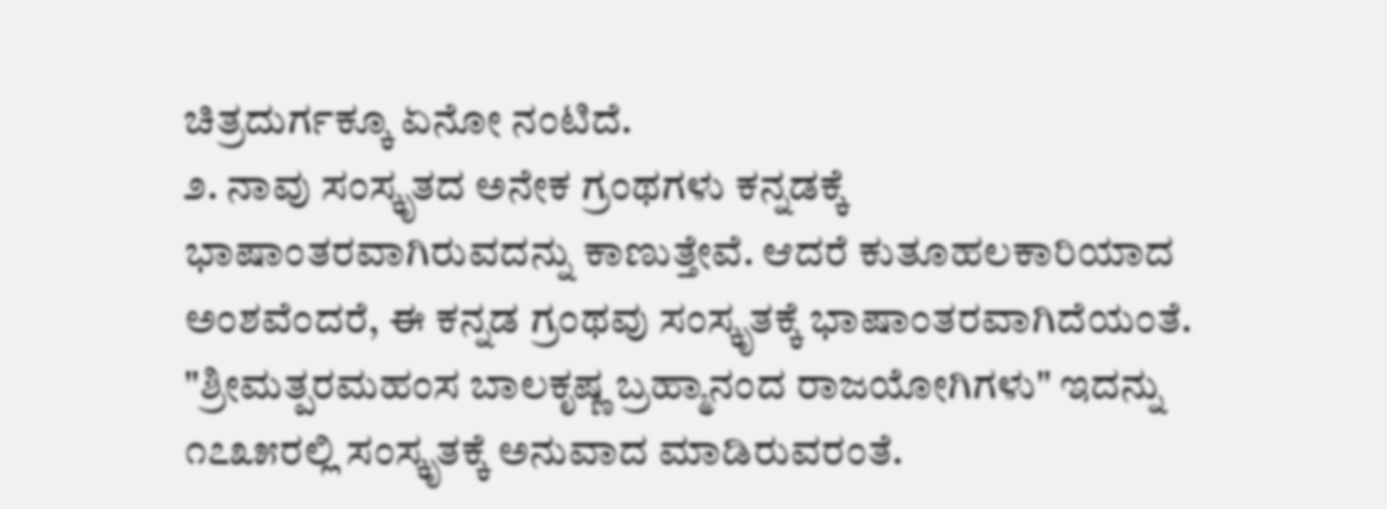ಚಿತ್ರದುರ್ಗಕ್ಕೂ ಏನೋ ನಂಟಿದೆ.
೨. ನಾವು ಸಂಸ್ಕೃತದ ಅನೇಕ ಗ್ರಂಥಗಳು ಕನ್ನಡಕ್ಕೆ ಭಾಷಾಂತರವಾಗಿರುವದನ್ನು ಕಾಣುತ್ತೇವೆ. ಆದರೆ ಕುತೂಹಲಕಾರಿಯಾದ ಅಂಶವೆಂದರೆ, ಈ ಕನ್ನಡ ಗ್ರಂಥವು ಸಂಸ್ಕೃತಕ್ಕೆ ಭಾಷಾಂತರವಾಗಿದೆಯಂತೆ. "ಶ್ರೀಮತ್ಪರಮಹಂಸ ಬಾಲಕೃಷ್ಣ ಬ್ರಹ್ಮಾನಂದ ರಾಜಯೋಗಿಗಳು" ಇದನ್ನು ೧೭೩೫ರಲ್ಲಿ ಸಂಸ್ಕೃತಕ್ಕೆ ಅನುವಾದ ಮಾಡಿರುವರಂತೆ.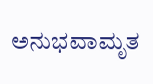ಅನುಭವಾಮೃತ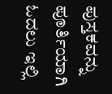ಪುಸ್ತಕವನ್ನು ಪೂರ್ತಿಯಾಗಿ ಓದಲು ಇಲ್ಲಿ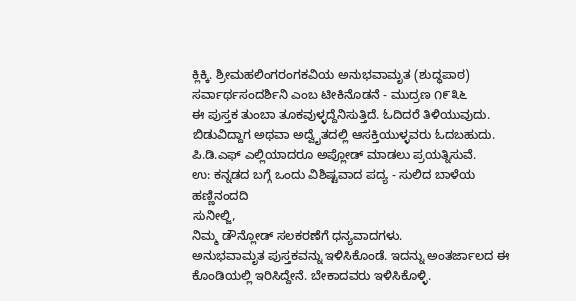ಕ್ಲಿಕ್ಕಿ. ಶ್ರೀಮಹಲಿಂಗರಂಗಕವಿಯ ಅನುಭವಾಮೃತ (ಶುದ್ಧಪಾಠ) ಸರ್ವಾರ್ಥಸಂದರ್ಶಿನಿ ಎಂಬ ಟೀಕಿನೊಡನೆ - ಮುದ್ರಣ ೧೯೩೬
ಈ ಪುಸ್ತಕ ತುಂಬಾ ತೂಕವುಳ್ಳದ್ದೆನಿಸುತ್ತಿದೆ. ಓದಿದರೆ ತಿಳಿಯುವುದು. ಬಿಡುವಿದ್ದಾಗ ಅಥವಾ ಅದ್ವೈತದಲ್ಲಿ ಆಸಕ್ತಿಯುಳ್ಳವರು ಓದಬಹುದು. ಪಿ.ಡಿ.ಎಫ್ ಎಲ್ಲಿಯಾದರೂ ಅಪ್ಲೋಡ್ ಮಾಡಲು ಪ್ರಯತ್ನಿಸುವೆ.
ಉ: ಕನ್ನಡದ ಬಗ್ಗೆ ಒಂದು ವಿಶಿಷ್ಟವಾದ ಪದ್ಯ - ಸುಲಿದ ಬಾಳೆಯ ಹಣ್ಣಿನಂದದಿ
ಸುನೀಲ್ಜಿ,
ನಿಮ್ಮ ಡೌನ್ಲೋಡ್ ಸಲಕರಣೆಗೆ ಧನ್ಯವಾದಗಳು.
ಅನುಭವಾಮೃತ ಪುಸ್ತಕವನ್ನು ಇಳಿಸಿಕೊಂಡೆ. ಇದನ್ನು ಅಂತರ್ಜಾಲದ ಈ ಕೊಂಡಿಯಲ್ಲಿ ಇರಿಸಿದ್ದೇನೆ. ಬೇಕಾದವರು ಇಳಿಸಿಕೊಳ್ಳಿ.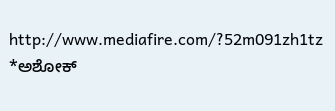http://www.mediafire.com/?52m091zh1tz
*ಅಶೋಕ್